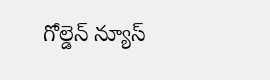గోల్డెన్ న్యూస్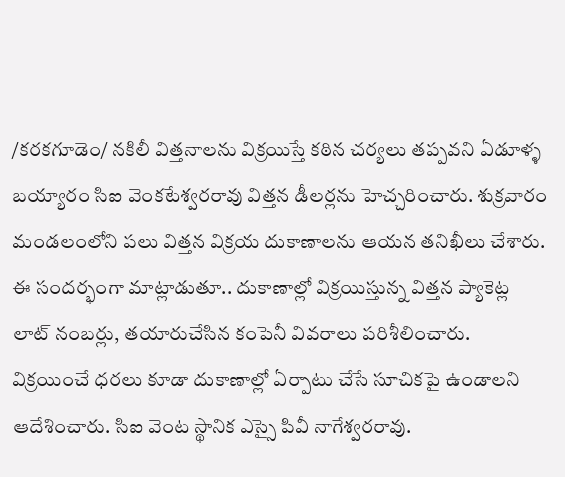/కరకగూడెం/ నకిలీ విత్తనాలను విక్రయిస్తే కఠిన చర్యలు తప్పవని ఏడూళ్ళ బయ్యారం సిఐ వెంకటేశ్వరరావు విత్తన డీలర్లను హెచ్చరించారు. శుక్రవారం మండలంలోని పలు విత్తన విక్రయ దుకాణాలను ఆయన తనిఖీలు చేశారు. ఈ సందర్భంగా మాట్లాడుతూ.. దుకాణాల్లో విక్రయిస్తున్న విత్తన ప్యాకెట్ల లాట్ నంబర్లు, తయారుచేసిన కంపెనీ వివరాలు పరిశీలించారు. విక్రయించే ధరలు కూడా దుకాణాల్లో ఏర్పాటు చేసే సూచికపై ఉండాలని ఆదేశించారు. సిఐ వెంట స్థానిక ఎస్సై పివీ నాగేశ్వరరావు.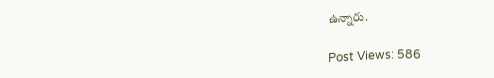ఉన్నారు.

Post Views: 586